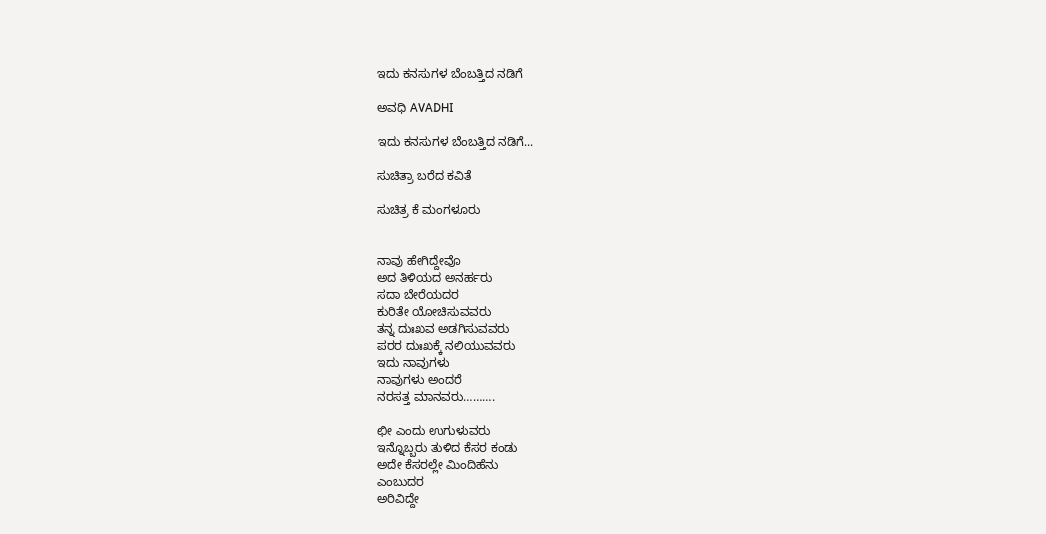ಇದು ಕನಸುಗಳ ಬೆಂಬತ್ತಿದ ನಡಿಗೆ‍

ಅವಧಿ AVADHI

ಇದು ಕನಸುಗಳ ಬೆಂಬತ್ತಿದ ನಡಿಗೆ...

ಸುಚಿತ್ರಾ ಬರೆದ ಕವಿತೆ

ಸುಚಿತ್ರ ಕೆ ಮಂಗಳೂರು


ನಾವು ಹೇಗಿದ್ದೇವೊ
ಅದ ತಿಳಿಯದ ಅನರ್ಹರು
ಸದಾ ಬೇರೆಯದರ
ಕುರಿತೇ ಯೋಚಿಸುವವರು
ತನ್ನ ದುಃಖವ ಅಡಗಿಸುವವರು
ಪರರ ದುಃಖಕ್ಕೆ ನಲಿಯುವವರು
ಇದು ನಾವುಗಳು
ನಾವುಗಳು ಅಂದರೆ
ನರಸತ್ತ ಮಾನವರು……….

ಛೀ ಎಂದು ಉಗುಳುವರು
ಇನ್ನೊಬ್ಬರು ತುಳಿದ ಕೆಸರ ಕಂಡು
ಅದೇ ಕೆಸರಲ್ಲೇ ಮಿಂದಿಹೆನು
ಎಂಬುದರ
ಅರಿವಿದ್ದೇ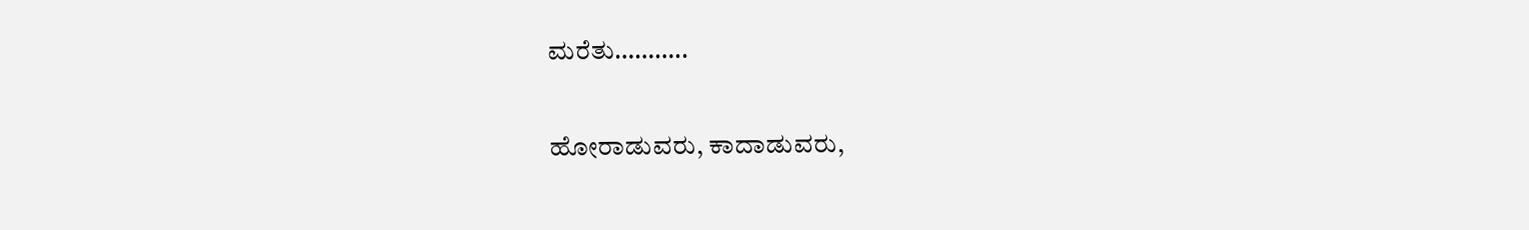ಮರೆತು………..

ಹೋರಾಡುವರು, ಕಾದಾಡುವರು,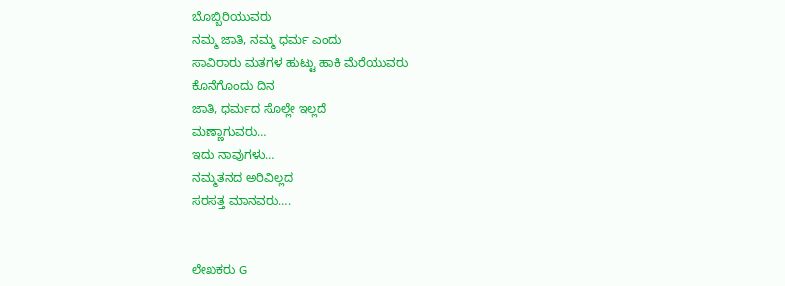ಬೊಬ್ಬಿರಿಯುವರು
ನಮ್ಮ ಜಾತಿ, ನಮ್ಮ ಧರ್ಮ ಎಂದು
ಸಾವಿರಾರು ಮತಗಳ ಹುಟ್ಟು ಹಾಕಿ ಮೆರೆಯುವರು
ಕೊನೆಗೊಂದು ದಿನ
ಜಾತಿ, ಧರ್ಮದ ಸೊಲ್ಲೇ ಇಲ್ಲದೆ
ಮಣ್ಣಾಗುವರು…
ಇದು ನಾವುಗಳು…
ನಮ್ಮತನದ ಅರಿವಿಲ್ಲದ
ಸರಸತ್ತ ಮಾನವರು….


ಲೇಖಕರು G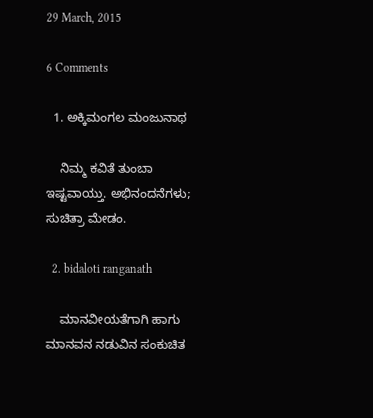29 March, 2015

6 Comments

  1. ಅಕ್ಕಿಮಂಗಲ ಮಂಜುನಾಥ

    ನಿಮ್ಮ ಕವಿತೆ ತುಂಬಾ ಇಷ್ಟವಾಯ್ತು. ಅಭಿನಂದನೆಗಳು; ಸುಚಿತ್ರಾ ಮೇಡಂ.

  2. bidaloti ranganath

    ಮಾನವೀಯತೆಗಾಗಿ ಹಾಗು ಮಾನವನ ನಡುವಿನ ಸಂಕುಚಿತ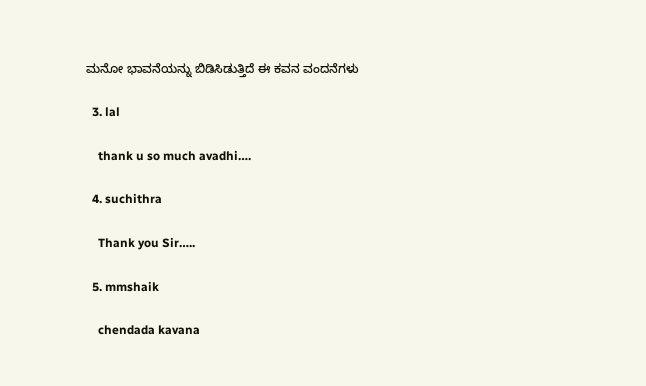ಮನೋ ಭಾವನೆಯನ್ನು ಬಿಡಿಸಿಡುತ್ತಿದೆ ಈ ಕವನ ವಂದನೆಗಳು

  3. lal

    thank u so much avadhi….

  4. suchithra

    Thank you Sir…..

  5. mmshaik

    chendada kavana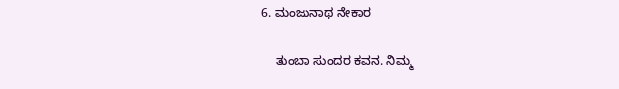6. ಮಂಜುನಾಥ ನೇಕಾರ

    ತುಂಬಾ ಸುಂದರ ಕವನ. ನಿಮ್ಮ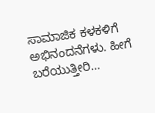ಸಾಮಾಜಿಕ ಕಳಕಳಿಗೆ ಅಭಿನಂದನೆಗಳು. ಹೀಗೆ ಬರೆಯುತ್ತೀರಿ…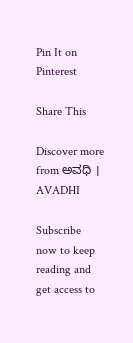Pin It on Pinterest

Share This

Discover more from ಅವಧಿ । AVADHI

Subscribe now to keep reading and get access to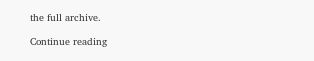the full archive.

Continue reading